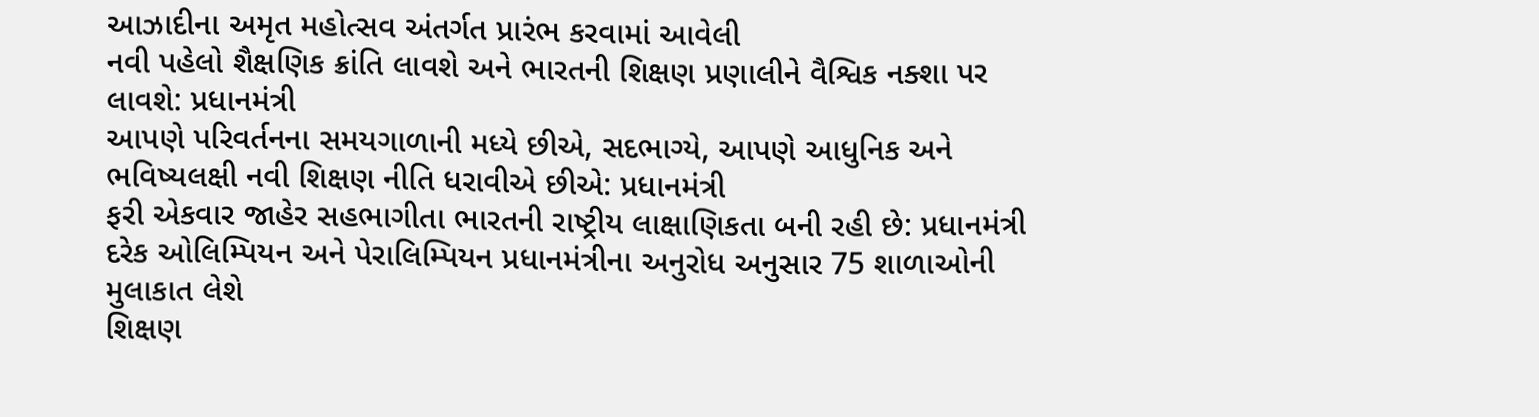આઝાદીના અમૃત મહોત્સવ અંતર્ગત પ્રારંભ કરવામાં આવેલી
નવી પહેલો શૈક્ષણિક ક્રાંતિ લાવશે અને ભારતની શિક્ષણ પ્રણાલીને વૈશ્વિક નક્શા પર લાવશે: પ્રધાનમંત્રી
આપણે પરિવર્તનના સમયગાળાની મધ્યે છીએ, સદભાગ્યે, આપણે આધુનિક અને ભવિષ્યલક્ષી નવી શિક્ષણ નીતિ ધરાવીએ છીએ: પ્રધાનમંત્રી
ફરી એકવાર જાહેર સહભાગીતા ભારતની રાષ્ટ્રીય લાક્ષાણિકતા બની રહી છે: પ્રધાનમંત્રી
દરેક ઓલિમ્પિયન અને પેરાલિમ્પિયન પ્રધાનમંત્રીના અનુરોધ અનુસાર 75 શાળાઓની મુલાકાત લેશે
શિક્ષણ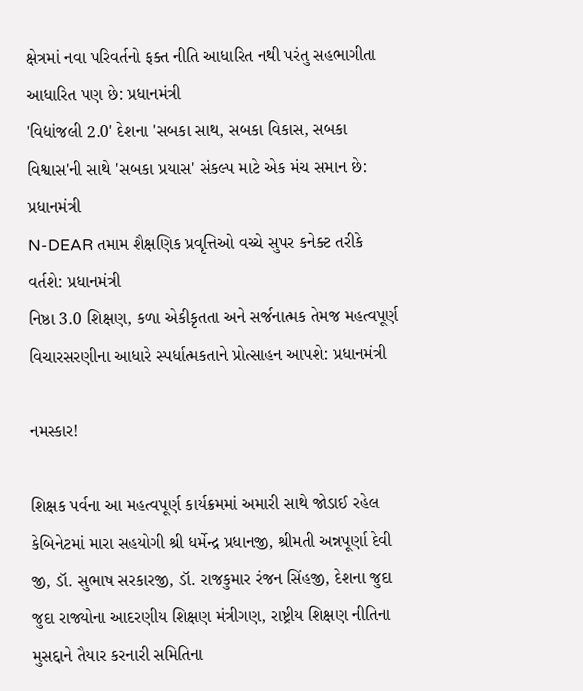ક્ષેત્રમાં નવા પરિવર્તનો ફક્ત નીતિ આધારિત નથી પરંતુ સહભાગીતા આધારિત પણ છે: પ્રધાનમંત્રી
'વિદ્યાંજલી 2.0' દેશના 'સબકા સાથ, સબકા વિકાસ, સબકા વિશ્વાસ'ની સાથે 'સબકા પ્રયાસ' સંકલ્પ માટે એક મંચ સમાન છે: પ્રધાનમંત્રી
N-DEAR તમામ શૈક્ષણિક પ્રવૃત્તિઓ વચ્ચે સુપર કનેક્ટ તરીકે વર્તશે: પ્રધાનમંત્રી
નિષ્ઠા 3.0 શિક્ષણ, કળા એકીકૃતતા અને સર્જનાત્મક તેમજ મહત્વપૂર્ણ વિચારસરણીના આધારે સ્પર્ધાત્મકતાને પ્રોત્સાહન આપશે: પ્રધાનમંત્રી

નમસ્કાર!

શિક્ષક પર્વના આ મહત્વપૂર્ણ કાર્યક્રમમાં અમારી સાથે જોડાઈ રહેલ કેબિનેટમાં મારા સહયોગી શ્રી ધર્મેન્દ્ર પ્રધાનજી, શ્રીમતી અન્નપૂર્ણા દેવી જી, ડૉ. સુભાષ સરકારજી, ડૉ. રાજકુમાર રંજન સિંહજી, દેશના જુદા જુદા રાજ્યોના આદરણીય શિક્ષણ મંત્રીગણ, રાષ્ટ્રીય શિક્ષણ નીતિના મુસદ્દાને તૈયાર કરનારી સમિતિના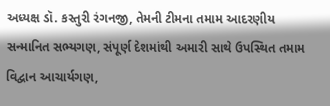અધ્યક્ષ ડૉ. કસ્તુરી રંગનજી, તેમની ટીમના તમામ આદરણીય સન્માનિત સભ્યગણ, સંપૂર્ણ દેશમાંથી અમારી સાથે ઉપસ્થિત તમામ વિદ્વાન આચાર્યગણ,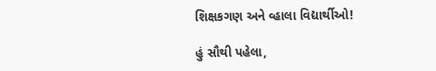શિક્ષકગણ અને વ્હાલા વિદ્યાર્થીઓ!

હું સૌથી પહેલા,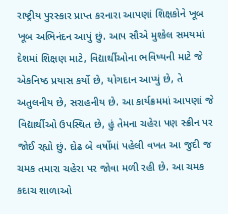રાષ્ટ્રીય પુરસ્કાર પ્રાપ્ત કરનારા આપણાં શિક્ષકોને ખૂબ ખૂબ અભિનંદન આપું છું. આપ સૌએ મુશ્કેલ સમયમાં દેશમાં શિક્ષણ માટે, વિદ્યાર્થીઓના ભવિષ્યની માટે જે એકનિષ્ઠ પ્રયાસ કર્યો છે, યોગદાન આપ્યું છે, તે અતુલનીય છે, સરાહનીય છે. આ કાર્યક્રમમાં આપણાં જે વિદ્યાર્થીઓ ઉપસ્થિત છે, હું તેમના ચહેરા પણ સ્ક્રીન પર જોઈ રહ્યો છું. દોઢ બે વર્ષોમાં પહેલી વખત આ જુદી જ ચમક તમારા ચહેરા પર જોવા મળી રહી છે. આ ચમક કદાચ શાળાઓ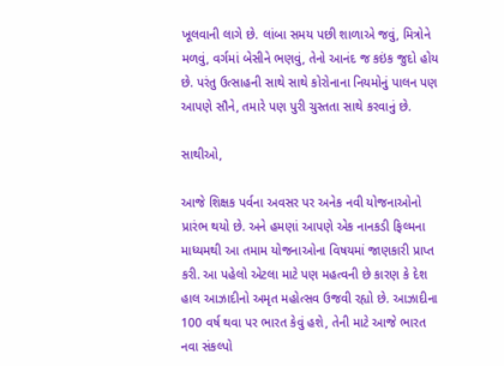ખૂલવાની લાગે છે. લાંબા સમય પછી શાળાએ જવું, મિત્રોને મળવું, વર્ગમાં બેસીને ભણવું, તેનો આનંદ જ કઇંક જુદો હોય છે. પરંતુ ઉત્સાહની સાથે સાથે કોરોનાના નિયમોનું પાલન પણ આપણે સૌને, તમારે પણ પુરી ચુસ્તતા સાથે કરવાનું છે.

સાથીઓ,

આજે શિક્ષક પર્વના અવસર પર અનેક નવી યોજનાઓનો પ્રારંભ થયો છે. અને હમણાં આપણે એક નાનકડી ફિલ્મના માધ્યમથી આ તમામ યોજનાઓના વિષયમાં જાણકારી પ્રાપ્ત કરી. આ પહેલો એટલા માટે પણ મહત્વની છે કારણ કે દેશ હાલ આઝાદીનો અમૃત મહોત્સવ ઉજવી રહ્યો છે. આઝાદીના 100 વર્ષ થવા પર ભારત કેવું હશે, તેની માટે આજે ભારત નવા સંકલ્પો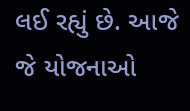લઈ રહ્યું છે. આજે જે યોજનાઓ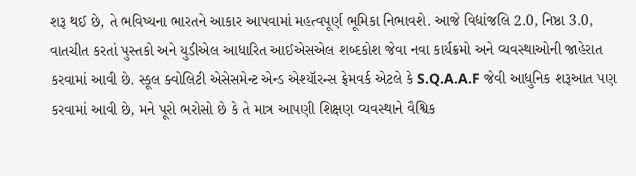શરૂ થઈ છે, તે ભવિષ્યના ભારતને આકાર આપવામાં મહત્વપૂર્ણ ભૂમિકા નિભાવશે. આજે વિદ્યાંજલિ 2.0, નિષ્ઠા 3.0, વાતચીત કરતાં પુસ્તકો અને યુડીએલ આધારિત આઈએસએલ શબ્દકોશ જેવા નવા કાર્યક્રમો અને વ્યવસ્થાઓની જાહેરાત કરવામાં આવી છે. સ્કૂલ ક્વોલિટી એસેસમેન્ટ એન્ડ એશ્યૉરન્સ ફ્રેમવર્ક એટલે કે S.Q.A.A.F જેવી આધુનિક શરૂઆત પણ કરવામાં આવી છે, મને પૂરો ભરોસો છે કે તે માત્ર આપણી શિક્ષણ વ્યવસ્થાને વૈશ્વિક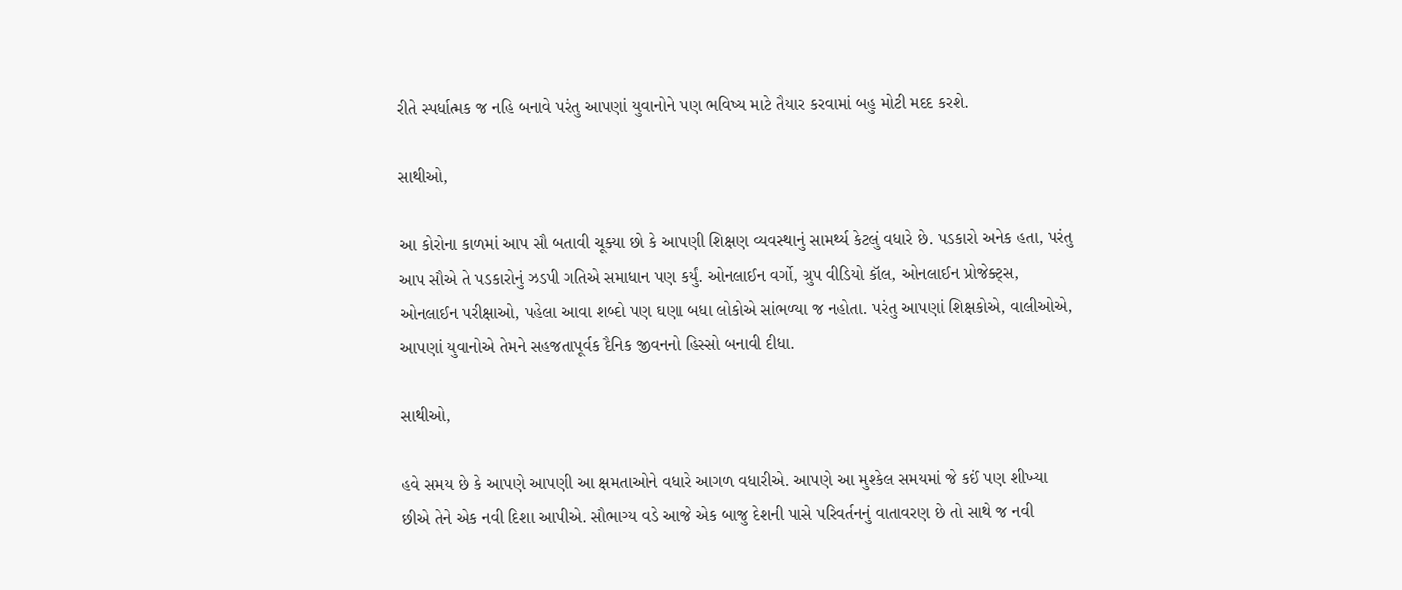રીતે સ્પર્ધાત્મક જ નહિ બનાવે પરંતુ આપણાં યુવાનોને પણ ભવિષ્ય માટે તૈયાર કરવામાં બહુ મોટી મદદ કરશે.

સાથીઓ,

આ કોરોના કાળમાં આપ સૌ બતાવી ચૂક્યા છો કે આપણી શિક્ષણ વ્યવસ્થાનું સામર્થ્ય કેટલું વધારે છે. પડકારો અનેક હતા, પરંતુ આપ સૌએ તે પડકારોનું ઝડપી ગતિએ સમાધાન પણ કર્યું. ઓનલાઈન વર્ગો, ગ્રુપ વીડિયો કૉલ, ઓનલાઈન પ્રોજેક્ટ્સ, ઓનલાઈન પરીક્ષાઓ, પહેલા આવા શબ્દો પણ ઘણા બધા લોકોએ સાંભળ્યા જ નહોતા. પરંતુ આપણાં શિક્ષકોએ, વાલીઓએ, આપણાં યુવાનોએ તેમને સહજતાપૂર્વક દૈનિક જીવનનો હિસ્સો બનાવી દીધા.

સાથીઓ,

હવે સમય છે કે આપણે આપણી આ ક્ષમતાઓને વધારે આગળ વધારીએ. આપણે આ મુશ્કેલ સમયમાં જે કઈં પણ શીખ્યા છીએ તેને એક નવી દિશા આપીએ. સૌભાગ્ય વડે આજે એક બાજુ દેશની પાસે પરિવર્તનનું વાતાવરણ છે તો સાથે જ નવી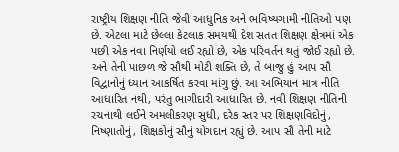રાષ્ટ્રીય શિક્ષણ નીતિ જેવી આધુનિક અને ભવિષ્યગામી નીતિઓ પણ છે. એટલા માટે છેલ્લા કેટલાક સમયથી દેશ સતત શિક્ષણ ક્ષેત્રમાં એક પછી એક નવા નિર્ણયો લઈ રહ્યો છે, એક પરિવર્તન થતું જોઈ રહ્યો છે. અને તેની પાછળ જે સૌથી મોટી શક્તિ છે, તે બાજુ હું આપ સૌ વિદ્વાનોનું ધ્યાન આકર્ષિત કરવા માંગુ છું. આ અભિયાન માત્ર નીતિ આધારિત નથી, પરંતુ ભાગીદારી આધારિત છે. નવી શિક્ષણ નીતિની રચનાથી લઈને અમલીકરણ સુધી, દરેક સ્તર પર શિક્ષણવિદોનું, નિષ્ણાતોનું, શિક્ષકોનું સૌનું યોગદાન રહ્યું છે. આપ સૌ તેની માટે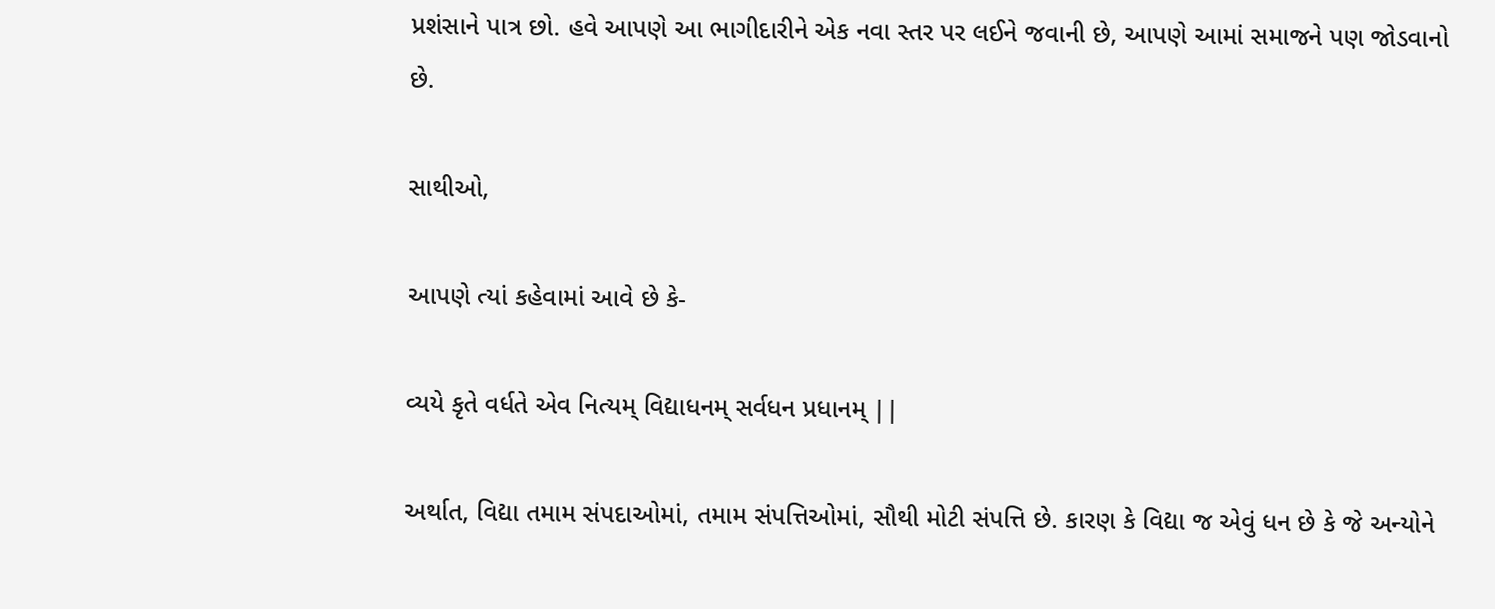પ્રશંસાને પાત્ર છો. હવે આપણે આ ભાગીદારીને એક નવા સ્તર પર લઈને જવાની છે, આપણે આમાં સમાજને પણ જોડવાનો છે.

સાથીઓ,

આપણે ત્યાં કહેવામાં આવે છે કે-

વ્યયે કૃતે વર્ધતે એવ નિત્યમ્ વિદ્યાધનમ્ સર્વધન પ્રધાનમ્ ||

અર્થાત, વિદ્યા તમામ સંપદાઓમાં, તમામ સંપત્તિઓમાં, સૌથી મોટી સંપત્તિ છે. કારણ કે વિદ્યા જ એવું ધન છે કે જે અન્યોને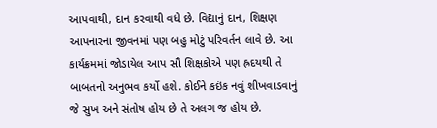આપવાથી, દાન કરવાથી વધે છે. વિદ્યાનું દાન, શિક્ષણ આપનારના જીવનમાં પણ બહુ મોટું પરિવર્તન લાવે છે. આ કાર્યક્રમમાં જોડાયેલ આપ સૌ શિક્ષકોએ પણ હ્રદયથી તે બાબતનો અનુભવ કર્યો હશે. કોઈને કઇંક નવું શીખવાડવાનું જે સુખ અને સંતોષ હોય છે તે અલગ જ હોય છે.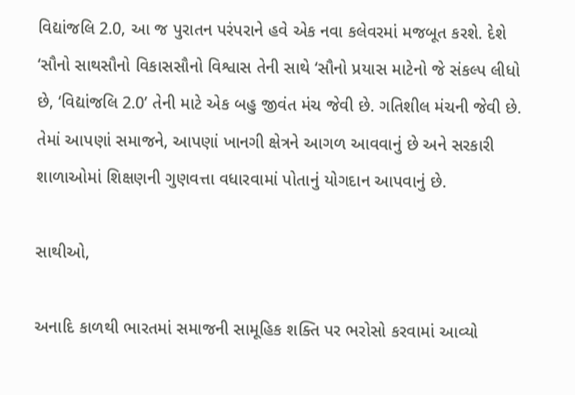વિદ્યાંજલિ 2.0, આ જ પુરાતન પરંપરાને હવે એક નવા કલેવરમાં મજબૂત કરશે. દેશે ‘સૌનો સાથસૌનો વિકાસસૌનો વિશ્વાસ તેની સાથે ‘સૌનો પ્રયાસ માટેનો જે સંકલ્પ લીધો છે, ‘વિદ્યાંજલિ 2.0’ તેની માટે એક બહુ જીવંત મંચ જેવી છે. ગતિશીલ મંચની જેવી છે. તેમાં આપણાં સમાજને, આપણાં ખાનગી ક્ષેત્રને આગળ આવવાનું છે અને સરકારી શાળાઓમાં શિક્ષણની ગુણવત્તા વધારવામાં પોતાનું યોગદાન આપવાનું છે.

સાથીઓ,

અનાદિ કાળથી ભારતમાં સમાજની સામૂહિક શક્તિ પર ભરોસો કરવામાં આવ્યો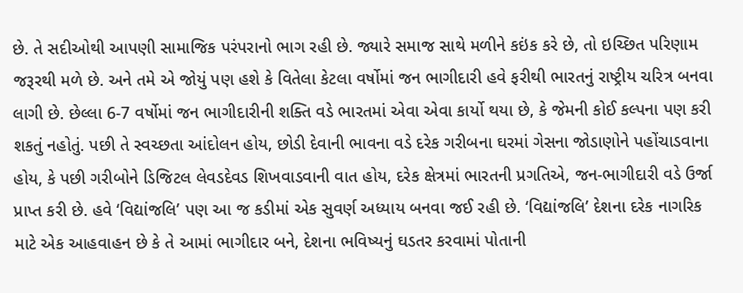છે. તે સદીઓથી આપણી સામાજિક પરંપરાનો ભાગ રહી છે. જ્યારે સમાજ સાથે મળીને કઇંક કરે છે, તો ઇચ્છિત પરિણામ જરૂરથી મળે છે. અને તમે એ જોયું પણ હશે કે વિતેલા કેટલા વર્ષોમાં જન ભાગીદારી હવે ફરીથી ભારતનું રાષ્ટ્રીય ચરિત્ર બનવા લાગી છે. છેલ્લા 6-7 વર્ષોમાં જન ભાગીદારીની શક્તિ વડે ભારતમાં એવા એવા કાર્યો થયા છે, કે જેમની કોઈ કલ્પના પણ કરી શકતું નહોતું. પછી તે સ્વચ્છતા આંદોલન હોય, છોડી દેવાની ભાવના વડે દરેક ગરીબના ઘરમાં ગેસના જોડાણોને પહોંચાડવાના હોય, કે પછી ગરીબોને ડિજિટલ લેવડદેવડ શિખવાડવાની વાત હોય, દરેક ક્ષેત્રમાં ભારતની પ્રગતિએ, જન-ભાગીદારી વડે ઉર્જા પ્રાપ્ત કરી છે. હવે ‘વિદ્યાંજલિ’ પણ આ જ કડીમાં એક સુવર્ણ અધ્યાય બનવા જઈ રહી છે. ‘વિદ્યાંજલિ’ દેશના દરેક નાગરિક માટે એક આહવાહન છે કે તે આમાં ભાગીદાર બને, દેશના ભવિષ્યનું ઘડતર કરવામાં પોતાની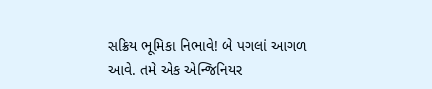સક્રિય ભૂમિકા નિભાવે! બે પગલાં આગળ આવે. તમે એક એન્જિનિયર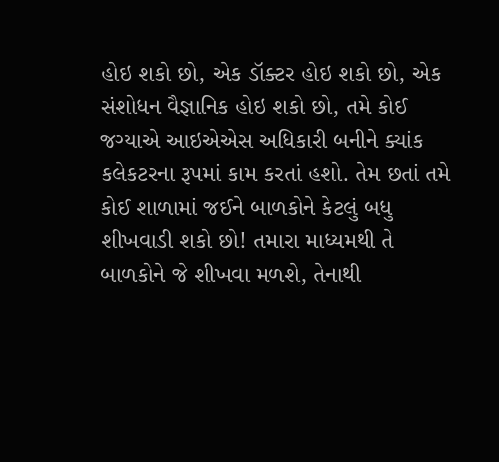હોઇ શકો છો, એક ડૉક્ટર હોઇ શકો છો, એક સંશોધન વૈજ્ઞાનિક હોઇ શકો છો, તમે કોઈ જગ્યાએ આઇએએસ અધિકારી બનીને ક્યાંક કલેકટરના રૂપમાં કામ કરતાં હશો. તેમ છતાં તમે કોઈ શાળામાં જઈને બાળકોને કેટલું બધુ શીખવાડી શકો છો! તમારા માધ્યમથી તે બાળકોને જે શીખવા મળશે, તેનાથી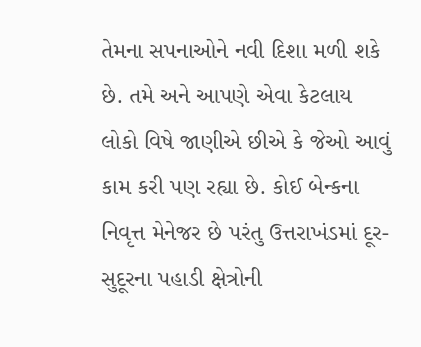તેમના સપનાઓને નવી દિશા મળી શકે છે. તમે અને આપણે એવા કેટલાય લોકો વિષે જાણીએ છીએ કે જેઓ આવું કામ કરી પણ રહ્યા છે. કોઈ બેન્કના નિવૃત્ત મેનેજર છે પરંતુ ઉત્તરાખંડમાં દૂર-સુદૂરના પહાડી ક્ષેત્રોની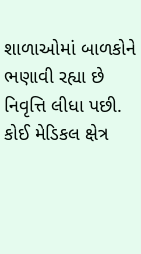શાળાઓમાં બાળકોને ભણાવી રહ્યા છે નિવૃત્તિ લીધા પછી. કોઈ મેડિકલ ક્ષેત્ર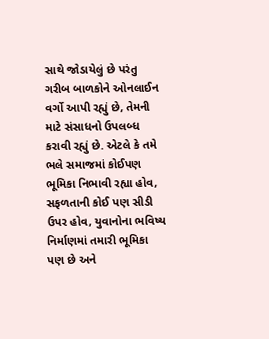સાથે જોડાયેલું છે પરંતુ ગરીબ બાળકોને ઓનલાઈન વર્ગો આપી રહ્યું છે, તેમની માટે સંસાધનો ઉપલબ્ધ કરાવી રહ્યું છે. એટલે કે તમે ભલે સમાજમાં કોઈપણ ભૂમિકા નિભાવી રહ્યા હોવ, સફળતાની કોઈ પણ સીડી ઉપર હોવ, યુવાનોના ભવિષ્ય નિર્માણમાં તમારી ભૂમિકા પણ છે અને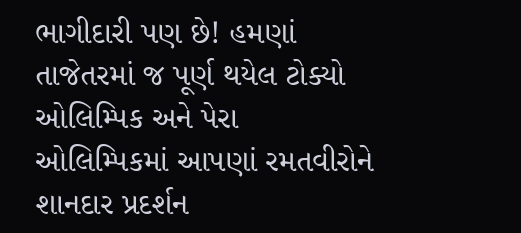ભાગીદારી પણ છે! હમણાં તાજેતરમાં જ પૂર્ણ થયેલ ટોક્યો ઓલિમ્પિક અને પેરા ઓલિમ્પિકમાં આપણાં રમતવીરોને શાનદાર પ્રદર્શન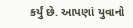કર્યું છે. આપણાં યુવાનો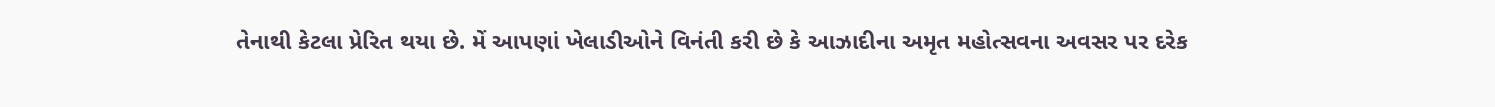તેનાથી કેટલા પ્રેરિત થયા છે. મેં આપણાં ખેલાડીઓને વિનંતી કરી છે કે આઝાદીના અમૃત મહોત્સવના અવસર પર દરેક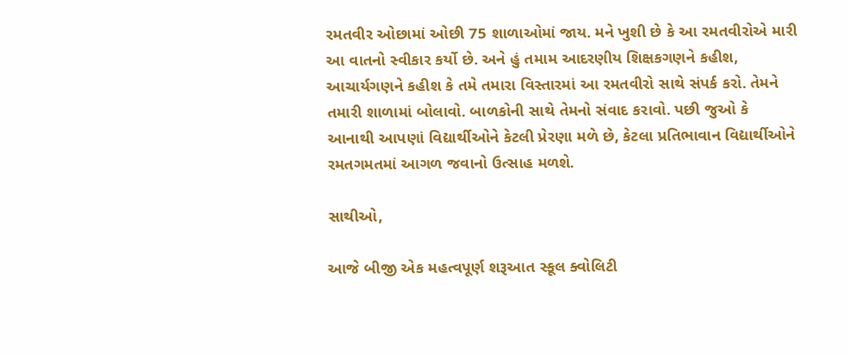રમતવીર ઓછામાં ઓછી 75 શાળાઓમાં જાય. મને ખુશી છે કે આ રમતવીરોએ મારી આ વાતનો સ્વીકાર કર્યો છે. અને હું તમામ આદરણીય શિક્ષકગણને કહીશ, આચાર્યગણને કહીશ કે તમે તમારા વિસ્તારમાં આ રમતવીરો સાથે સંપર્ક કરો. તેમને તમારી શાળામાં બોલાવો. બાળકોની સાથે તેમનો સંવાદ કરાવો. પછી જુઓ કે આનાથી આપણાં વિદ્યાર્થીઓને કેટલી પ્રેરણા મળે છે, કેટલા પ્રતિભાવાન વિદ્યાર્થીઓને રમતગમતમાં આગળ જવાનો ઉત્સાહ મળશે.

સાથીઓ,

આજે બીજી એક મહત્વપૂર્ણ શરૂઆત સ્કૂલ ક્વોલિટી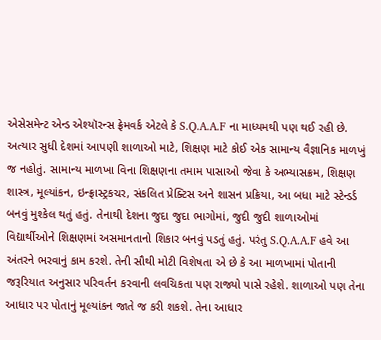એસેસમેન્ટ એન્ડ એશ્યૉરન્સ ફ્રેમવર્ક એટલે કે S.Q.A.A.F ના માધ્યમથી પણ થઈ રહી છે. અત્યાર સુધી દેશમાં આપણી શાળાઓ માટે, શિક્ષણ માટે કોઈ એક સામાન્ય વૈજ્ઞાનિક માળખું જ નહોતું. સામાન્ય માળખા વિના શિક્ષણના તમામ પાસાઓ જેવા કે અભ્યાસક્રમ, શિક્ષણ શાસ્ત્ર, મૂલ્યાંકન, ઇન્ફ્રાસ્ટ્રકચર, સંકલિત પ્રેક્ટિસ અને શાસન પ્રક્રિયા, આ બધા માટે સ્ટેન્ડર્ડ બનવું મુશ્કેલ થતું હતું. તેનાથી દેશના જુદા જુદા ભાગોમાં, જુદી જુદી શાળાઓમાં વિદ્યાર્થીઓને શિક્ષણમાં અસમાનતાનો શિકાર બનવું પડતું હતું. પરંતુ S.Q.A.A.F હવે આ અંતરને ભરવાનું કામ કરશે. તેની સૌથી મોટી વિશેષતા એ છે કે આ માળખામાં પોતાની જરૂરિયાત અનુસાર પરિવર્તન કરવાની લવચિકતા પણ રાજ્યો પાસે રહેશે. શાળાઓ પણ તેના આધાર પર પોતાનું મૂલ્યાંકન જાતે જ કરી શકશે. તેના આધાર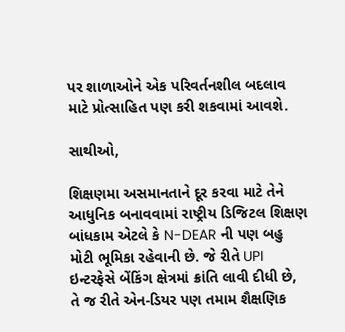પર શાળાઓને એક પરિવર્તનશીલ બદલાવ માટે પ્રોત્સાહિત પણ કરી શકવામાં આવશે.

સાથીઓ,

શિક્ષણમા અસમાનતાને દૂર કરવા માટે તેને આધુનિક બનાવવામાં રાષ્ટ્રીય ડિજિટલ શિક્ષણ બાંધકામ એટલે કે N-DEAR ની પણ બહુ મોટી ભૂમિકા રહેવાની છે. જે રીતે UPI ઇન્ટરફેસે બેંકિંગ ક્ષેત્રમાં ક્રાંતિ લાવી દીધી છે,  તે જ રીતે એન-ડિયર પણ તમામ શૈક્ષણિક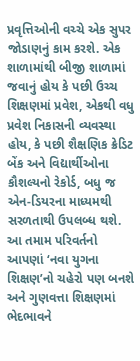પ્રવૃત્તિઓની વચ્ચે એક સુપર જોડાણનું કામ કરશે. એક શાળામાંથી બીજી શાળામાં જવાનું હોય કે પછી ઉચ્ચ શિક્ષણમાં પ્રવેશ, એકથી વધુ પ્રવેશ નિકાસની વ્યવસ્થા હોય, કે પછી શૈક્ષણિક ક્રેડિટ બેંક અને વિદ્યાર્થીઓના કૌશલ્યનો રેકોર્ડ, બધુ જ એન-ડિયરના માધ્યમથી સરળતાથી ઉપલબ્ધ થશે. આ તમામ પરિવર્તનો આપણાં ‘નવા યુગના શિક્ષણ’નો ચહેરો પણ બનશે અને ગુણવત્તા શિક્ષણમાં ભેદભાવને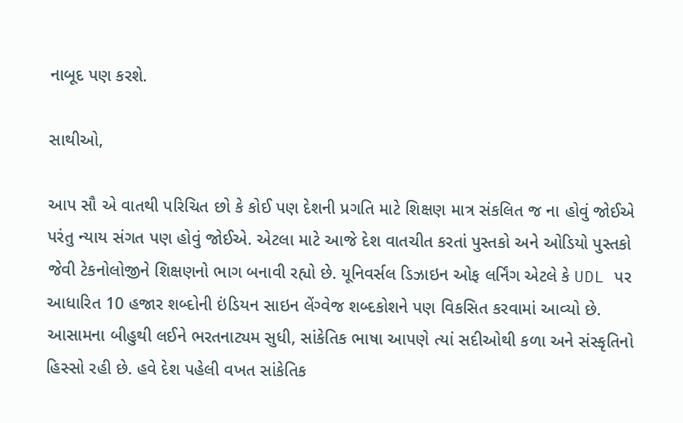નાબૂદ પણ કરશે.

સાથીઓ,

આપ સૌ એ વાતથી પરિચિત છો કે કોઈ પણ દેશની પ્રગતિ માટે શિક્ષણ માત્ર સંકલિત જ ના હોવું જોઈએ પરંતુ ન્યાય સંગત પણ હોવું જોઈએ. એટલા માટે આજે દેશ વાતચીત કરતાં પુસ્તકો અને ઓડિયો પુસ્તકો જેવી ટેકનોલોજીને શિક્ષણનો ભાગ બનાવી રહ્યો છે. યૂનિવર્સલ ડિઝાઇન ઓફ લર્નિંગ એટલે કે UDL પર આધારિત 10 હજાર શબ્દોની ઇંડિયન સાઇન લેંગ્વેજ શબ્દકોશને પણ વિકસિત કરવામાં આવ્યો છે. આસામના બીહુથી લઈને ભરતનાટ્યમ સુધી, સાંકેતિક ભાષા આપણે ત્યાં સદીઓથી કળા અને સંસ્કૃતિનો હિસ્સો રહી છે. હવે દેશ પહેલી વખત સાંકેતિક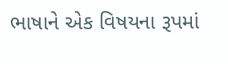ભાષાને એક વિષયના રૂપમાં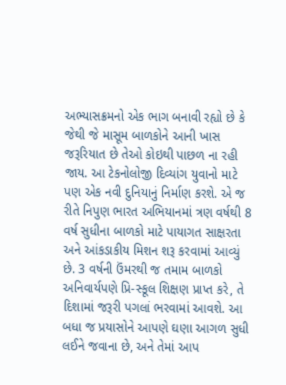અભ્યાસક્રમનો એક ભાગ બનાવી રહ્યો છે કે જેથી જે માસૂમ બાળકોને આની ખાસ જરૂરિયાત છે તેઓ કોઇથી પાછળ ના રહી જાય. આ ટેકનોલોજી દિવ્યાંગ યુવાનો માટે પણ એક નવી દુનિયાનું નિર્માણ કરશે. એ જ રીતે નિપુણ ભારત અભિયાનમાં ત્રણ વર્ષથી 8 વર્ષ સુધીના બાળકો માટે પાયાગત સાક્ષરતા અને આંકડાકીય મિશન શરૂ કરવામાં આવ્યું છે. 3 વર્ષની ઉંમરથી જ તમામ બાળકો અનિવાર્યપણે પ્રિ-સ્કૂલ શિક્ષણ પ્રાપ્ત કરે, તે દિશામાં જરૂરી પગલાં ભરવામાં આવશે. આ બધા જ પ્રયાસોને આપણે ઘણા આગળ સુધી લઈને જવાના છે, અને તેમાં આપ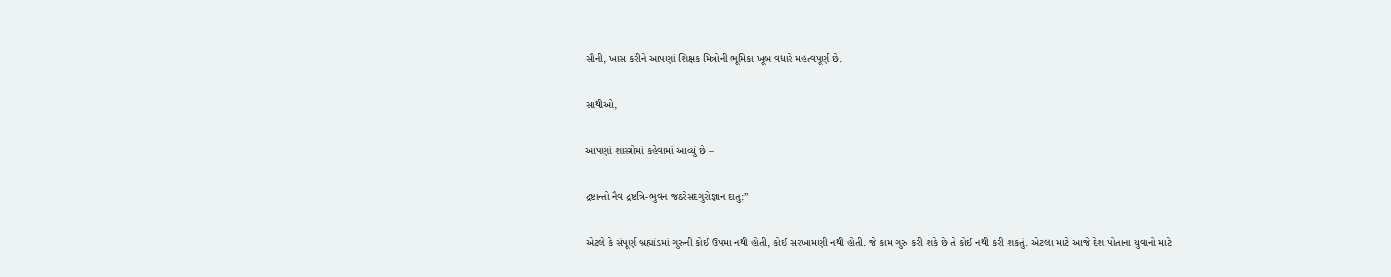સૌની, ખાસ કરીને આપણાં શિક્ષક મિત્રોની ભૂમિકા ખૂબ વધારે મહત્વપૂર્ણ છે.

સાથીઓ,

આપણાં શાસ્ત્રોમાં કહેવામાં આવ્યું છે –

દ્રષ્ટાન્તો નૈવ દ્રષ્ટત્રિ-ભુવન જઠરેસદગુરોજ્ઞાન દાતુ:”

એટલે કે સંપૂર્ણ બ્રહ્માંડમાં ગુરુની કોઈ ઉપમા નથી હોતી, કોઈ સરખામણી નથી હોતી. જે કામ ગુરુ કરી શકે છે તે કોઈ નથી કરી શકતું. એટલા માટે આજે દેશ પોતાના યુવાનો માટે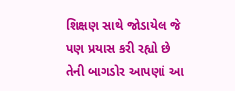શિક્ષણ સાથે જોડાયેલ જે પણ પ્રયાસ કરી રહ્યો છે તેની બાગડોર આપણાં આ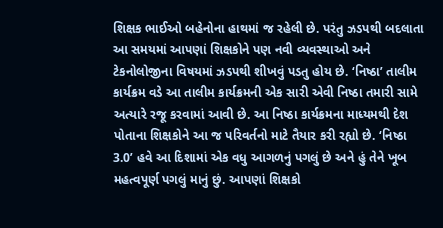શિક્ષક ભાઈઓ બહેનોના હાથમાં જ રહેલી છે. પરંતુ ઝડપથી બદલાતા આ સમયમાં આપણાં શિક્ષકોને પણ નવી વ્યવસ્થાઓ અને ટેકનોલોજીના વિષયમાં ઝડપથી શીખવું પડતુ હોય છે. ‘નિષ્ઠા’ તાલીમ કાર્યક્રમ વડે આ તાલીમ કાર્યક્રમની એક સારી એવી નિષ્ઠા તમારી સામે અત્યારે રજૂ કરવામાં આવી છે. આ નિષ્ઠા કાર્યક્રમના માધ્યમથી દેશ પોતાના શિક્ષકોને આ જ પરિવર્તનો માટે તૈયાર કરી રહ્યો છે. ‘નિષ્ઠા 3.0’ હવે આ દિશામાં એક વધુ આગળનું પગલું છે અને હું તેને ખૂબ મહત્વપૂર્ણ પગલું માનું છું. આપણાં શિક્ષકો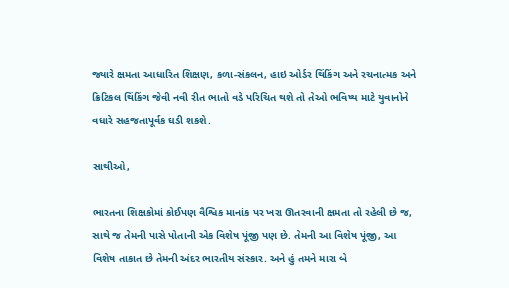જ્યારે ક્ષમતા આધારિત શિક્ષણ, કળા-સંકલન, હાઇ ઓર્ડર થિંકિંગ અને રચનાત્મક અને ક્રિટિકલ થિંકિંગ જેવી નવી રીત ભાતો વડે પરિચિત થશે તો તેઓ ભવિષ્ય માટે યુવાનોને વધારે સહજતાપૂર્વક ઘડી શકશે.

સાથીઓ,

ભારતના શિક્ષકોમાં કોઈપણ વૈશ્વિક માનાંક પર ખરા ઊતરવાની ક્ષમતા તો રહેલી છે જ, સાથે જ તેમની પાસે પોતાની એક વિશેષ પૂંજી પણ છે. તેમની આ વિશેષ પૂંજી, આ વિશેષ તાકાત છે તેમની અંદર ભારતીય સંસ્કાર. અને હું તમને મારા બે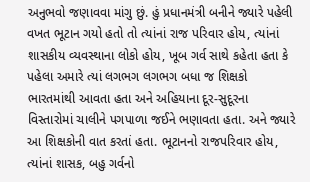અનુભવો જણાવવા માંગુ છું. હું પ્રધાનમંત્રી બનીને જ્યારે પહેલી વખત ભૂટાન ગયો હતો તો ત્યાંનાં રાજ પરિવાર હોય, ત્યાંનાં શાસકીય વ્યવસ્થાના લોકો હોય, ખૂબ ગર્વ સાથે કહેતા હતા કે પહેલા અમારે ત્યાં લગભગ લગભગ બધા જ શિક્ષકો ભારતમાંથી આવતા હતા અને અહિયાના દૂર-સુદૂરના વિસ્તારોમાં ચાલીને પગપાળા જઈને ભણાવતા હતા. અને જ્યારે આ શિક્ષકોની વાત કરતાં હતા. ભૂટાનનો રાજપરિવાર હોય, ત્યાંનાં શાસક, બહુ ગર્વનો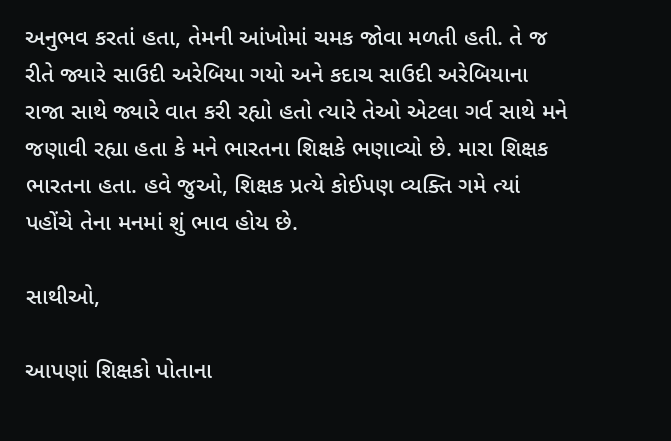અનુભવ કરતાં હતા, તેમની આંખોમાં ચમક જોવા મળતી હતી. તે જ રીતે જ્યારે સાઉદી અરેબિયા ગયો અને કદાચ સાઉદી અરેબિયાના રાજા સાથે જ્યારે વાત કરી રહ્યો હતો ત્યારે તેઓ એટલા ગર્વ સાથે મને જણાવી રહ્યા હતા કે મને ભારતના શિક્ષકે ભણાવ્યો છે. મારા શિક્ષક ભારતના હતા. હવે જુઓ, શિક્ષક પ્રત્યે કોઈપણ વ્યક્તિ ગમે ત્યાં પહોંચે તેના મનમાં શું ભાવ હોય છે.

સાથીઓ,

આપણાં શિક્ષકો પોતાના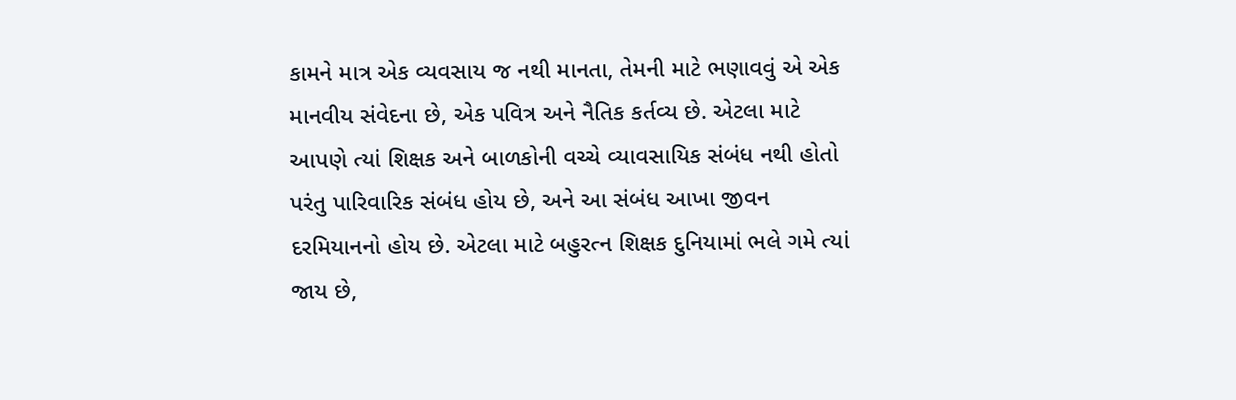કામને માત્ર એક વ્યવસાય જ નથી માનતા, તેમની માટે ભણાવવું એ એક માનવીય સંવેદના છે, એક પવિત્ર અને નૈતિક કર્તવ્ય છે. એટલા માટે આપણે ત્યાં શિક્ષક અને બાળકોની વચ્ચે વ્યાવસાયિક સંબંધ નથી હોતો પરંતુ પારિવારિક સંબંધ હોય છે, અને આ સંબંધ આખા જીવન દરમિયાનનો હોય છે. એટલા માટે બહુરત્ન શિક્ષક દુનિયામાં ભલે ગમે ત્યાં જાય છે,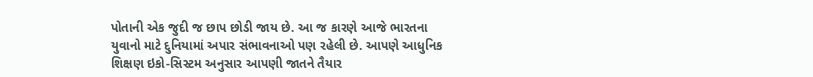પોતાની એક જુદી જ છાપ છોડી જાય છે. આ જ કારણે આજે ભારતના યુવાનો માટે દુનિયામાં અપાર સંભાવનાઓ પણ રહેલી છે. આપણે આધુનિક શિક્ષણ ઇકો-સિસ્ટમ અનુસાર આપણી જાતને તૈયાર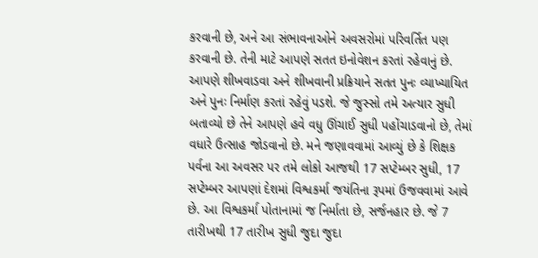કરવાની છે, અને આ સંભાવનાઓને અવસરોમાં પરિવર્તિત પણ કરવાની છે. તેની માટે આપણે સતત ઇનોવેશન કરતાં રહેવાનું છે. આપણે શીખવાડવા અને શીખવાની પ્રક્રિયાને સતત પુનઃ વ્યાખ્યાયિત અને પુનઃ નિર્માણ કરતાં રહેવું પડશે. જે જુસ્સો તમે અત્યાર સુધી બતાવ્યો છે તેને આપણે હવે વધુ ઊંચાઈ સુધી પહોંચાડવાનો છે, તેમાં વધારે ઉત્સાહ જોડવાનો છે. મને જણાવવામાં આવ્યું છે કે શિક્ષક પર્વના આ અવસર પર તમે લોકો આજથી 17 સપ્ટેમ્બર સુધી, 17 સપ્ટેમ્બર આપણાં દેશમાં વિશ્વકર્મા જયંતિના રૂપમાં ઉજવવામાં આવે છે. આ વિશ્વકર્મા પોતાનામાં જ નિર્માતા છે, સર્જનહાર છે. જે 7 તારીખથી 17 તારીખ સુધી જુદા જુદા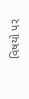વિષયો પર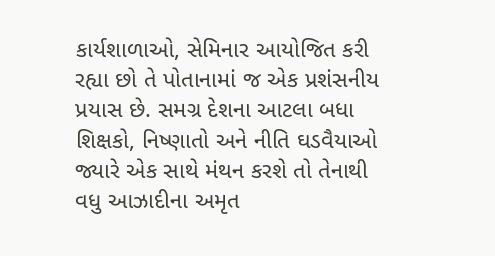કાર્યશાળાઓ, સેમિનાર આયોજિત કરી રહ્યા છો તે પોતાનામાં જ એક પ્રશંસનીય પ્રયાસ છે. સમગ્ર દેશના આટલા બધા શિક્ષકો, નિષ્ણાતો અને નીતિ ઘડવૈયાઓ જ્યારે એક સાથે મંથન કરશે તો તેનાથી વધુ આઝાદીના અમૃત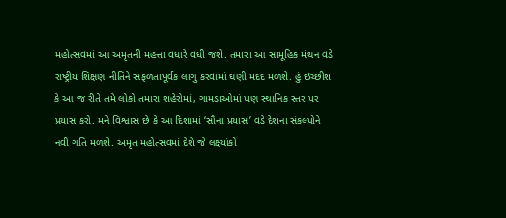મહોત્સવમાં આ અમૃતની મહત્તા વધારે વધી જશે. તમારા આ સામૂહિક મંથન વડે રાષ્ટ્રીય શિક્ષણ નીતિને સફળતાપૂર્વક લાગુ કરવામાં ઘણી મદદ મળશે. હું ઇચ્છીશ કે આ જ રીતે તમે લોકો તમારા શહેરોમાં, ગામડાઓમાં પણ સ્થાનિક સ્તર પર પ્રયાસ કરો. મને વિશ્વાસ છે કે આ દિશામાં ‘સૌના પ્રયાસ’ વડે દેશના સંકલ્પોને નવી ગતિ મળશે. અમૃત મહોત્સવમાં દેશે જે લક્ષ્યાંકો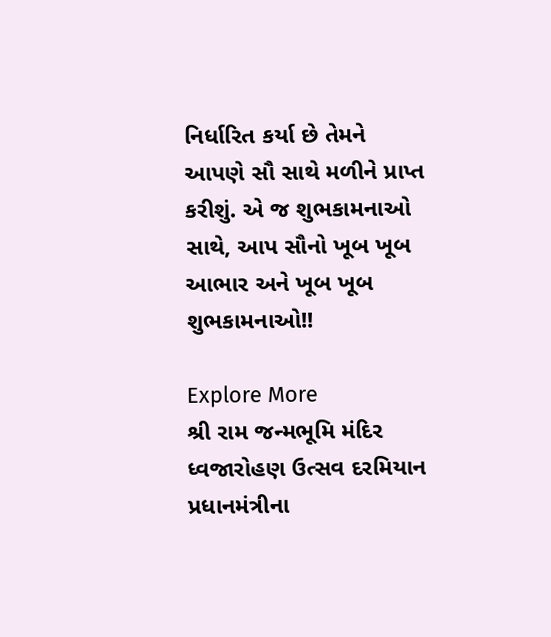નિર્ધારિત કર્યા છે તેમને આપણે સૌ સાથે મળીને પ્રાપ્ત કરીશું. એ જ શુભકામનાઓ સાથે, આપ સૌનો ખૂબ ખૂબ આભાર અને ખૂબ ખૂબ શુભકામનાઓ!!

Explore More
શ્રી રામ જન્મભૂમિ મંદિર ધ્વજારોહણ ઉત્સવ દરમિયાન પ્રધાનમંત્રીના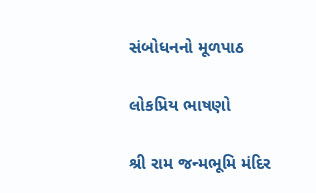સંબોધનનો મૂળપાઠ

લોકપ્રિય ભાષણો

શ્રી રામ જન્મભૂમિ મંદિર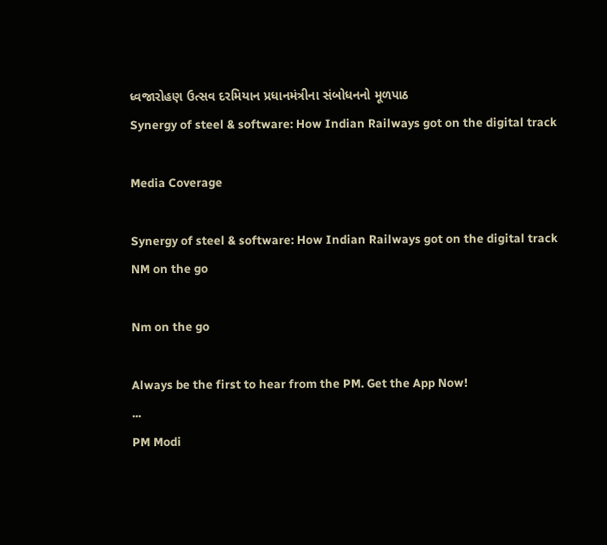ધ્વજારોહણ ઉત્સવ દરમિયાન પ્રધાનમંત્રીના સંબોધનનો મૂળપાઠ
Synergy of steel & software: How Indian Railways got on the digital track

Media Coverage

Synergy of steel & software: How Indian Railways got on the digital track
NM on the go

Nm on the go

Always be the first to hear from the PM. Get the App Now!
...
PM Modi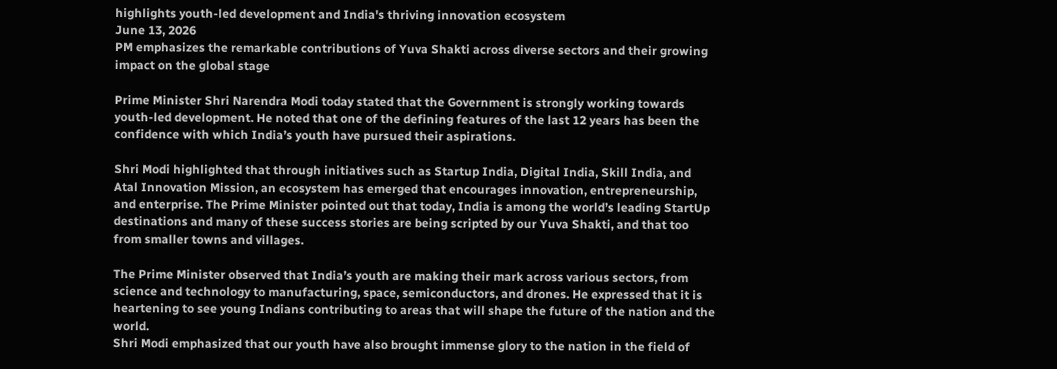highlights youth-led development and India's thriving innovation ecosystem
June 13, 2026
PM emphasizes the remarkable contributions of Yuva Shakti across diverse sectors and their growing impact on the global stage

Prime Minister Shri Narendra Modi today stated that the Government is strongly working towards youth-led development. He noted that one of the defining features of the last 12 years has been the confidence with which India’s youth have pursued their aspirations.

Shri Modi highlighted that through initiatives such as Startup India, Digital India, Skill India, and Atal Innovation Mission, an ecosystem has emerged that encourages innovation, entrepreneurship, and enterprise. The Prime Minister pointed out that today, India is among the world’s leading StartUp destinations and many of these success stories are being scripted by our Yuva Shakti, and that too from smaller towns and villages.

The Prime Minister observed that India’s youth are making their mark across various sectors, from science and technology to manufacturing, space, semiconductors, and drones. He expressed that it is heartening to see young Indians contributing to areas that will shape the future of the nation and the world.
Shri Modi emphasized that our youth have also brought immense glory to the nation in the field of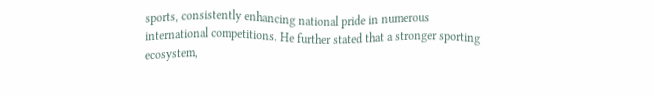sports, consistently enhancing national pride in numerous international competitions. He further stated that a stronger sporting ecosystem,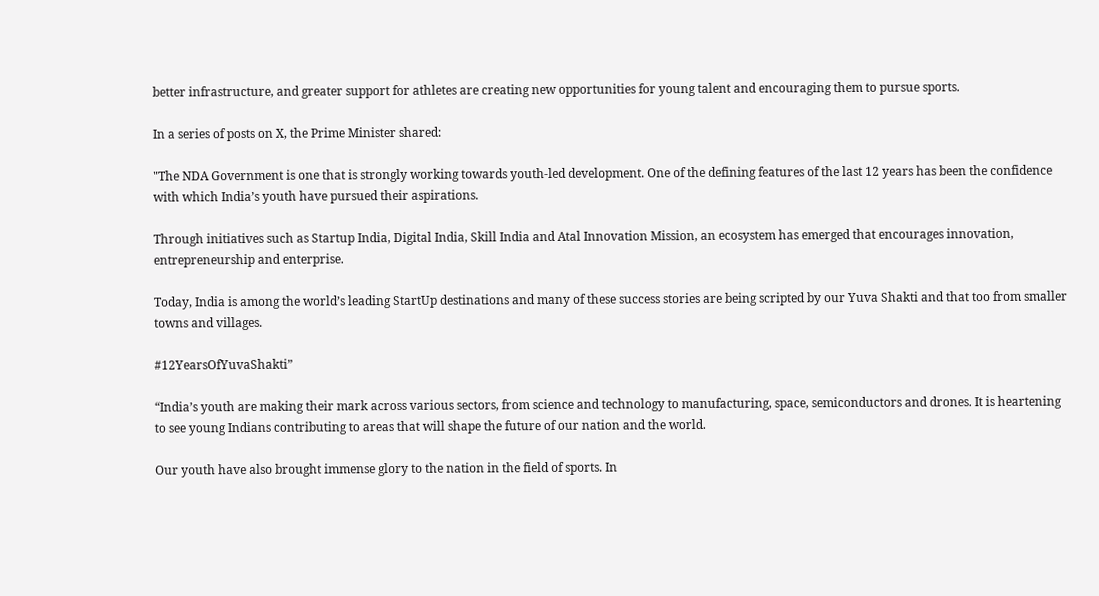better infrastructure, and greater support for athletes are creating new opportunities for young talent and encouraging them to pursue sports.

In a series of posts on X, the Prime Minister shared:

"The NDA Government is one that is strongly working towards youth-led development. One of the defining features of the last 12 years has been the confidence with which India’s youth have pursued their aspirations.

Through initiatives such as Startup India, Digital India, Skill India and Atal Innovation Mission, an ecosystem has emerged that encourages innovation, entrepreneurship and enterprise.

Today, India is among the world’s leading StartUp destinations and many of these success stories are being scripted by our Yuva Shakti and that too from smaller towns and villages.

#12YearsOfYuvaShakti”

“India’s youth are making their mark across various sectors, from science and technology to manufacturing, space, semiconductors and drones. It is heartening to see young Indians contributing to areas that will shape the future of our nation and the world.

Our youth have also brought immense glory to the nation in the field of sports. In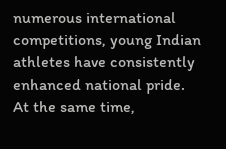numerous international competitions, young Indian athletes have consistently enhanced national pride.
At the same time,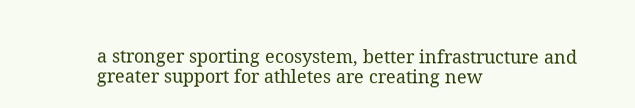a stronger sporting ecosystem, better infrastructure and greater support for athletes are creating new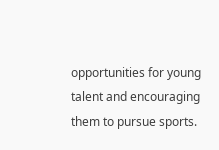opportunities for young talent and encouraging them to pursue sports.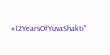#12YearsOfYuvaShakti"